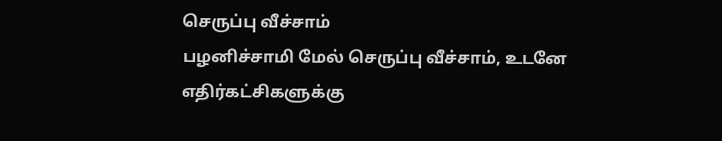செருப்பு வீச்சாம்
பழனிச்சாமி மேல் செருப்பு வீச்சாம், உடனே எதிர்கட்சிகளுக்கு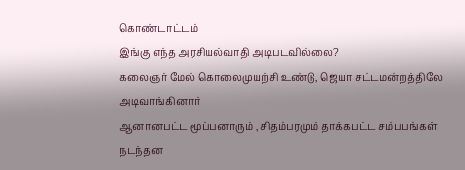கொண்டாட்டம்
இங்கு எந்த அரசியல்வாதி அடிபடவில்லை?
கலைஞர் மேல் கொலைமுயற்சி உண்டு, ஜெயா சட்டமன்றத்திலே அடிவாங்கினார்
ஆனானபட்ட மூப்பனாரும் , சிதம்பரமும் தாக்கபட்ட சம்பபங்கள் நடந்தன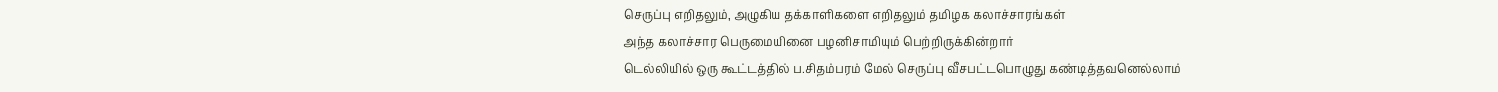செருப்பு எறிதலும், அழுகிய தக்காளிகளை எறிதலும் தமிழக கலாச்சாரங்கள்
அந்த கலாச்சார பெருமையினை பழனிசாமியும் பெற்றிருக்கின்றார்
டெல்லியில் ஒரு கூட்டத்தில் ப.சிதம்பரம் மேல் செருப்பு வீசபட்டபொழுது கண்டித்தவனெல்லாம்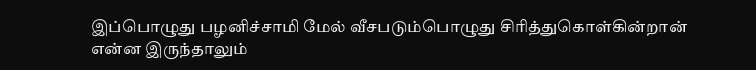இப்பொழுது பழனிச்சாமி மேல் வீசபடும்பொழுது சிரித்துகொள்கின்றான்
என்ன இருந்தாலும்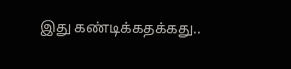இது கண்டிக்கதக்கது..